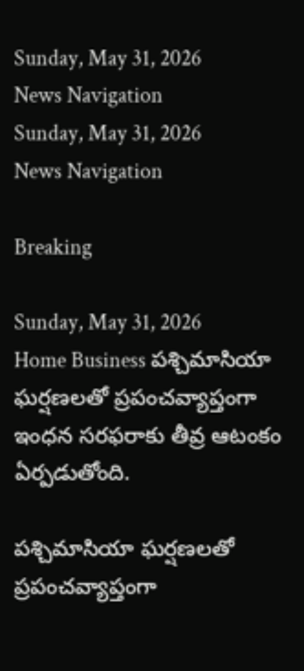Sunday, May 31, 2026
News Navigation
Sunday, May 31, 2026
News Navigation

Breaking

Sunday, May 31, 2026
Home Business పశ్చిమాసియా ఘర్షణలతో ప్రపంచవ్యాప్తంగా ఇంధన సరఫరాకు తీవ్ర ఆటంకం ఏర్పడుతోంది.

పశ్చిమాసియా ఘర్షణలతో ప్రపంచవ్యాప్తంగా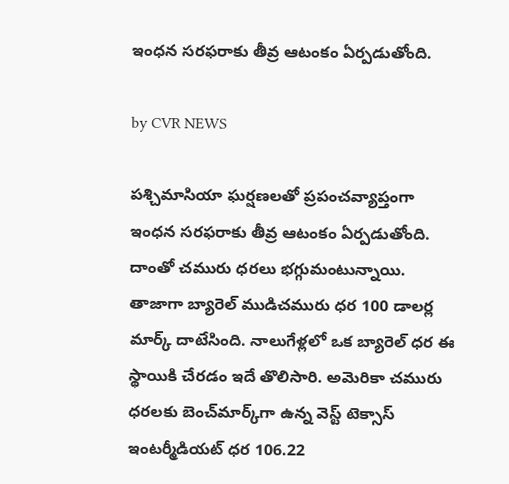ఇంధన సరఫరాకు తీవ్ర ఆటంకం ఏర్పడుతోంది.

by CVR NEWS

పశ్చిమాసియా ఘర్షణలతో ప్రపంచవ్యాప్తంగా ఇంధన సరఫరాకు తీవ్ర ఆటంకం ఏర్పడుతోంది. దాంతో చమురు ధరలు భగ్గుమంటున్నాయి. తాజాగా బ్యారెల్ ముడిచమురు ధర 100 డాలర్ల మార్క్‌ దాటేసింది. నాలుగేళ్లలో ఒక బ్యారెల్ ధర ఈ స్థాయికి చేరడం ఇదే తొలిసారి. అమెరికా చమురు ధరలకు బెంచ్‌మార్క్‌గా ఉన్న వెస్ట్‌ టెక్సాస్‌ ఇంటర్మీడియట్ ధర 106.22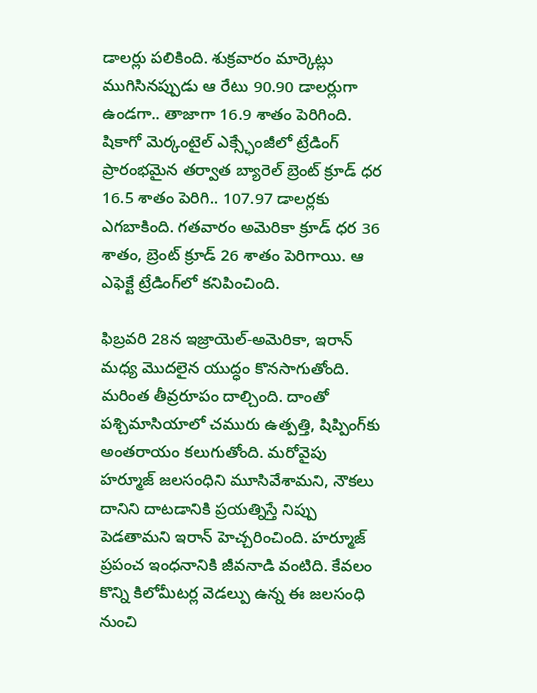డాలర్లు పలికింది. శుక్రవారం మార్కెట్లు ముగిసినప్పుడు ఆ రేటు 90.90 డాలర్లుగా ఉండగా.. తాజాగా 16.9 శాతం పెరిగింది. షికాగో మెర్కంటైల్ ఎక్స్ఛేంజీలో ట్రేడింగ్ ప్రారంభమైన తర్వాత బ్యారెల్ బ్రెంట్ క్రూడ్ ధర 16.5 శాతం పెరిగి.. 107.97 డాలర్లకు ఎగబాకింది. గతవారం అమెరికా క్రూడ్ ధర 36 శాతం, బ్రెంట్ క్రూడ్‌ 26 శాతం పెరిగాయి. ఆ ఎఫెక్టే ట్రేడింగ్‌లో కనిపించింది.

ఫిబ్రవరి 28న ఇజ్రాయెల్‌-అమెరికా, ఇరాన్ మధ్య మొదలైన యుద్ధం కొనసాగుతోంది. మరింత తీవ్రరూపం దాల్చింది. దాంతో పశ్చిమాసియాలో చమురు ఉత్పత్తి, షిప్పింగ్‌కు అంతరాయం కలుగుతోంది. మరోవైపు హర్మూజ్ జలసంధిని మూసివేశామని, నౌకలు దానిని దాటడానికి ప్రయత్నిస్తే నిప్పు పెడతామని ఇరాన్ హెచ్చరించింది. హర్మూజ్‌ ప్రపంచ ఇంధనానికి జీవనాడి వంటిది. కేవలం కొన్ని కిలోమీటర్ల వెడల్పు ఉన్న ఈ జలసంధి నుంచి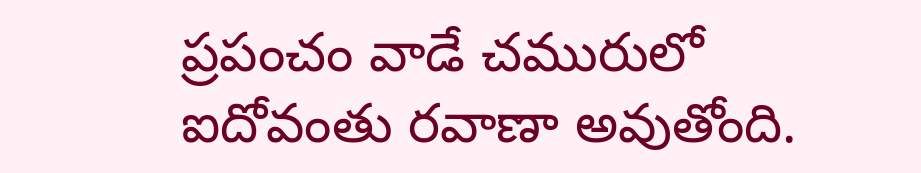ప్రపంచం వాడే చమురులో ఐదోవంతు రవాణా అవుతోంది.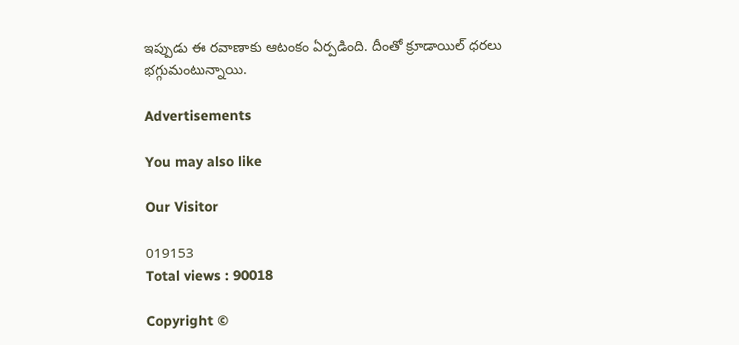ఇప్పుడు ఈ రవాణాకు ఆటంకం ఏర్పడింది. దీంతో క్రూడాయిల్‌ ధరలు భగ్గుమంటున్నాయి.

Advertisements

You may also like

Our Visitor

019153
Total views : 90018

Copyright ©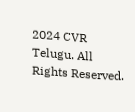2024 CVR Telugu. All Rights Reserved.